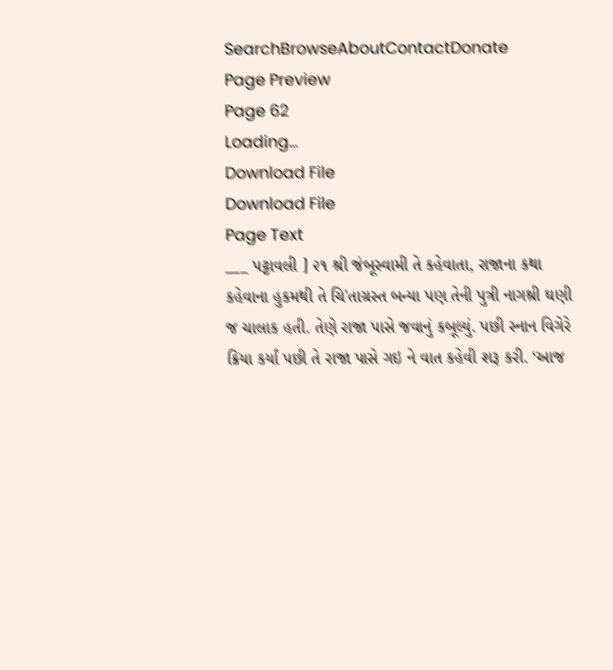SearchBrowseAboutContactDonate
Page Preview
Page 62
Loading...
Download File
Download File
Page Text
___ પટ્ટાવલી ] ૨૧ શ્રી જંબૂસ્વામી તે કહેવાતા, રાજાના કથા કહેવાના હુકમથી તે ચિ'તાગ્રસ્ત બન્યા પણ તેની પુત્રી નાગશ્રી ઘણી જ ચાલાક હતી. તેણે રાજા પાસે જવાનું કબૂલ્યું. પછી સ્નાન વિગેરે ક્રિયા કર્યાં પછી તે રાજા પાસે ગઇ ને વાત કહેવી શરૂ કરી. ‘આજ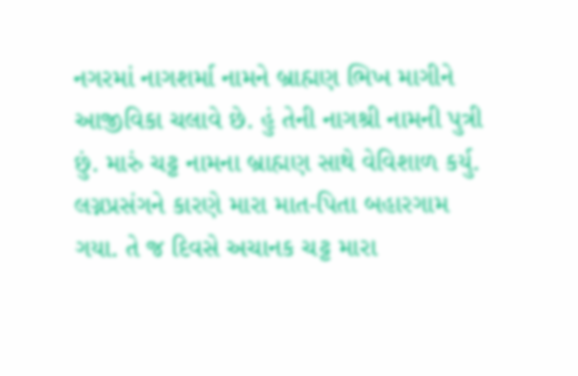નગરમાં નાગશર્મા નામને બ્રાહ્મણ ભિખ માગીને આજીવિકા ચલાવે છે. હું તેની નાગશ્રી નામની પુત્રી છું. મારું ચટ્ટ નામના બ્રાહ્મણ સાથે વેવિશાળ કર્યુ. લગ્નપ્રસંગને કારણે મારા માત-પિતા બહારગામ ગયા. તે જ દિવસે અચાનક ચટ્ટ મારા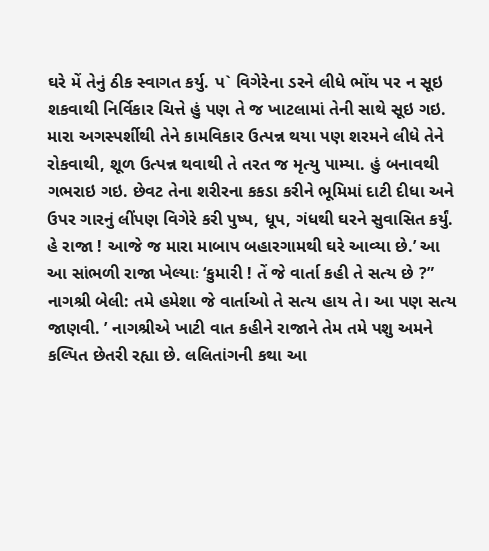ઘરે મેં તેનું ઠીક સ્વાગત કર્યુ. પ` વિગેરેના ડરને લીધે ભોંય પર ન સૂઇ શકવાથી નિર્વિકાર ચિત્તે હું પણ તે જ ખાટલામાં તેની સાથે સૂઇ ગઇ. મારા અગસ્પર્શીથી તેને કામવિકાર ઉત્પન્ન થયા પણ શરમને લીધે તેને રોકવાથી, શૂળ ઉત્પન્ન થવાથી તે તરત જ મૃત્યુ પામ્યા. હું બનાવથી ગભરાઇ ગઇ. છેવટ તેના શરીરના કકડા કરીને ભૂમિમાં દાટી દીધા અને ઉપર ગારનું લીંપણ વિગેરે કરી પુષ્પ, ધૂપ, ગંધથી ઘરને સુવાસિત કર્યું. હે રાજા ! આજે જ મારા માબાપ બહારગામથી ઘરે આવ્યા છે.’ આ આ સાંભળી રાજા ખેલ્યાઃ ‘કુમારી ! તેં જે વાર્તા કહી તે સત્ય છે ?” નાગશ્રી બેલી: તમે હમેશા જે વાર્તાઓ તે સત્ય હાય તે। આ પણ સત્ય જાણવી. ’ નાગશ્રીએ ખાટી વાત કહીને રાજાને તેમ તમે પશુ અમને કલ્પિત છેતરી રહ્યા છે. લલિતાંગની કથા આ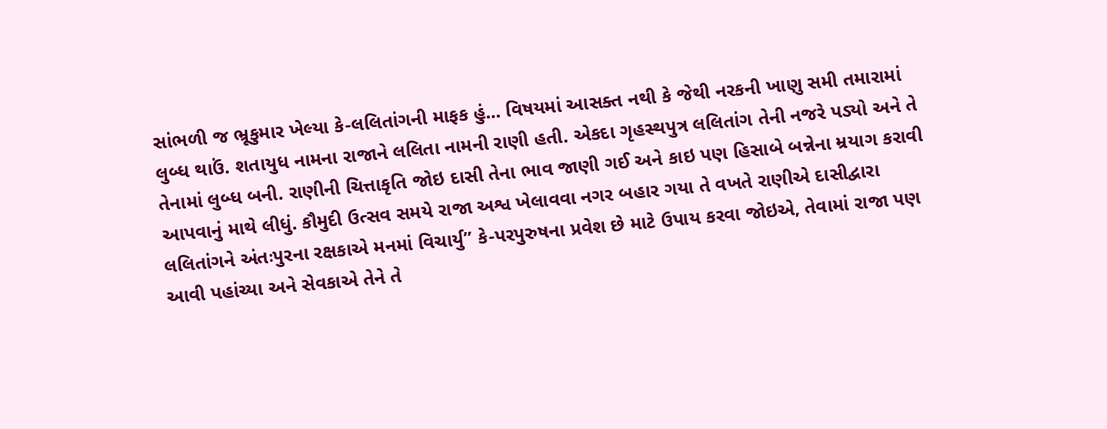સાંભળી જ ભ્રૂકુમાર ખેલ્યા કે-લલિતાંગની માફક હું... વિષયમાં આસક્ત નથી કે જેથી નરકની ખાણુ સમી તમારામાં લુબ્ધ થાઉં. શતાયુધ નામના રાજાને લલિતા નામની રાણી હતી. એકદા ગૃહસ્થપુત્ર લલિતાંગ તેની નજરે પડ્યો અને તે તેનામાં લુબ્ધ બની. રાણીની ચિત્તાકૃતિ જોઇ દાસી તેના ભાવ જાણી ગઈ અને કાઇ પણ હિસાબે બન્નેના મ્રયાગ કરાવી આપવાનું માથે લીધું. કૌમુદી ઉત્સવ સમયે રાજા અશ્વ ખેલાવવા નગર બહાર ગયા તે વખતે રાણીએ દાસીદ્વારા લલિતાંગને અંતઃપુરના રક્ષકાએ મનમાં વિચાર્યુ” કે-પરપુરુષના પ્રવેશ છે માટે ઉપાય કરવા જોઇએ, તેવામાં રાજા પણ આવી પહાંચ્યા અને સેવકાએ તેને તે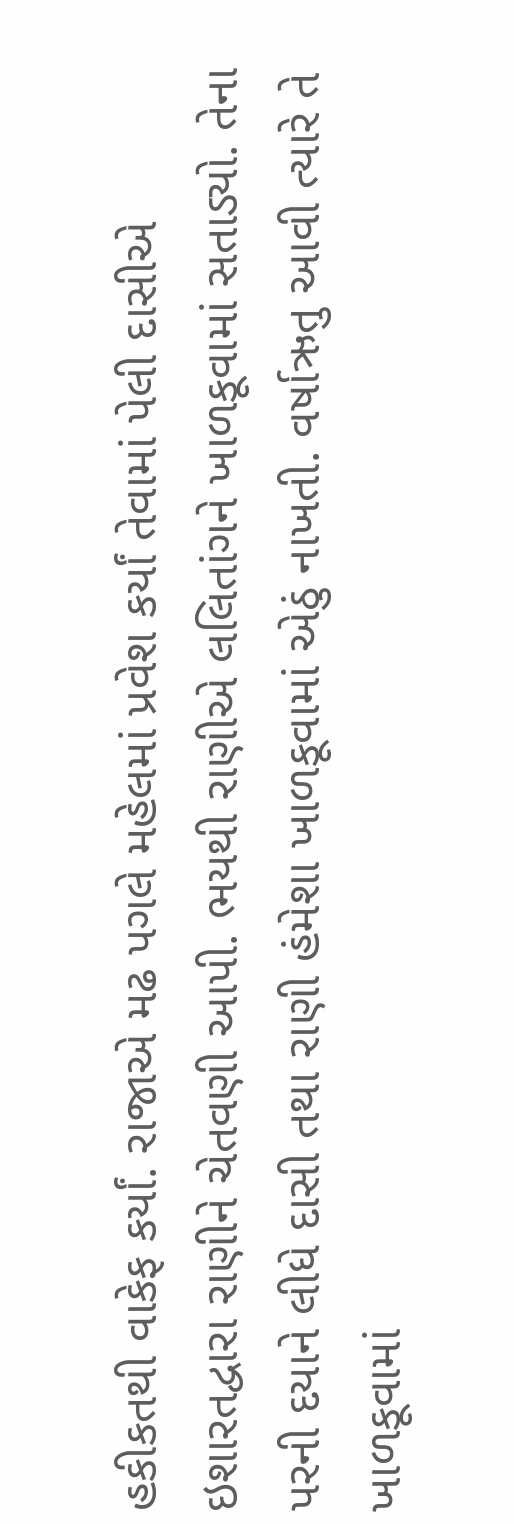હકીકતથી વાકેફ કર્યાં. રાજાએ મઢ પગલે મહેલમાં પ્રવેશ કર્યાં તેવામાં પેલી દાસીએ ઇશારતદ્વારા રાણીને ચેતવણી આપી. ભયથી રાણીએ લલિતાંગને ખાળકૂવામાં સતાડ્યો. તેના પરની દયાને લીધે દાસી તથા રાણી હંમેશા ખાળકૂવામાં એઠું નાખતી. વર્ષાઋતુ આવી ત્યારે તે ખાળકૂવામાં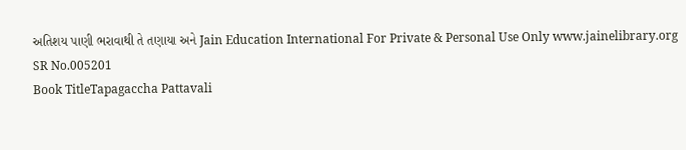અતિશય પાણી ભરાવાથી તે તણાયા અને Jain Education International For Private & Personal Use Only www.jainelibrary.org
SR No.005201
Book TitleTapagaccha Pattavali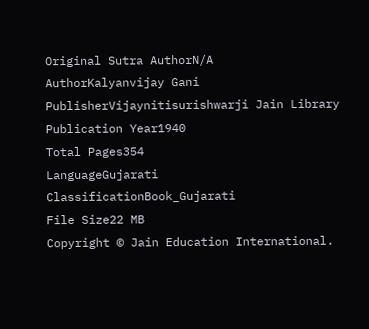Original Sutra AuthorN/A
AuthorKalyanvijay Gani
PublisherVijaynitisurishwarji Jain Library
Publication Year1940
Total Pages354
LanguageGujarati
ClassificationBook_Gujarati
File Size22 MB
Copyright © Jain Education International.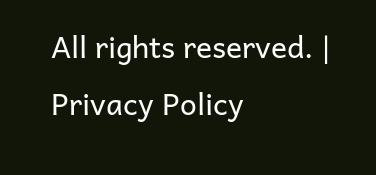All rights reserved. | Privacy Policy